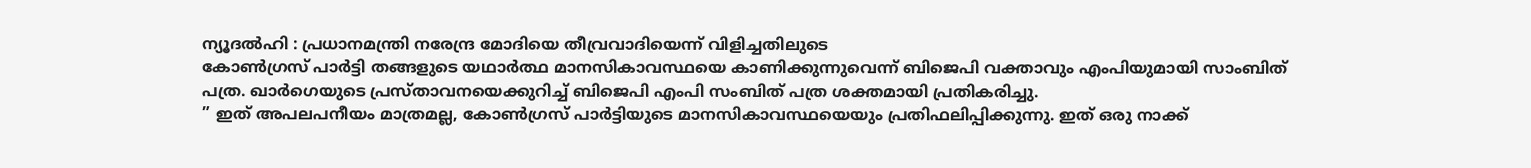ന്യൂദൽഹി : പ്രധാനമന്ത്രി നരേന്ദ്ര മോദിയെ തീവ്രവാദിയെന്ന് വിളിച്ചതിലുടെ
കോൺഗ്രസ് പാർട്ടി തങ്ങളുടെ യഥാർത്ഥ മാനസികാവസ്ഥയെ കാണിക്കുന്നുവെന്ന് ബിജെപി വക്താവും എംപിയുമായി സാംബിത് പത്ര. ഖാർഗെയുടെ പ്രസ്താവനയെക്കുറിച്ച് ബിജെപി എംപി സംബിത് പത്ര ശക്തമായി പ്രതികരിച്ചു.
” ഇത് അപലപനീയം മാത്രമല്ല, കോൺഗ്രസ് പാർട്ടിയുടെ മാനസികാവസ്ഥയെയും പ്രതിഫലിപ്പിക്കുന്നു. ഇത് ഒരു നാക്ക്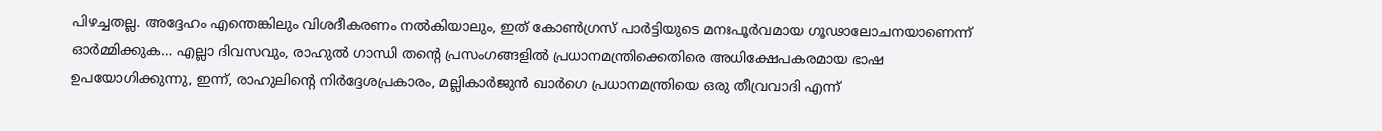പിഴച്ചതല്ല. അദ്ദേഹം എന്തെങ്കിലും വിശദീകരണം നൽകിയാലും, ഇത് കോൺഗ്രസ് പാർട്ടിയുടെ മനഃപൂർവമായ ഗൂഢാലോചനയാണെന്ന് ഓർമ്മിക്കുക… എല്ലാ ദിവസവും, രാഹുൽ ഗാന്ധി തന്റെ പ്രസംഗങ്ങളിൽ പ്രധാനമന്ത്രിക്കെതിരെ അധിക്ഷേപകരമായ ഭാഷ ഉപയോഗിക്കുന്നു, ഇന്ന്, രാഹുലിന്റെ നിർദ്ദേശപ്രകാരം, മല്ലികാർജുൻ ഖാർഗെ പ്രധാനമന്ത്രിയെ ഒരു തീവ്രവാദി എന്ന്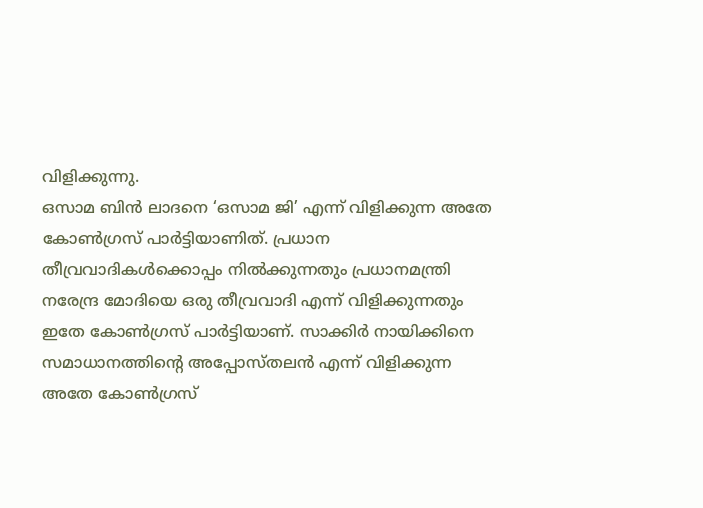വിളിക്കുന്നു.
ഒസാമ ബിൻ ലാദനെ ‘ഒസാമ ജി’ എന്ന് വിളിക്കുന്ന അതേ കോൺഗ്രസ് പാർട്ടിയാണിത്. പ്രധാന തീവ്രവാദികൾക്കൊപ്പം നിൽക്കുന്നതും പ്രധാനമന്ത്രി നരേന്ദ്ര മോദിയെ ഒരു തീവ്രവാദി എന്ന് വിളിക്കുന്നതും ഇതേ കോൺഗ്രസ് പാർട്ടിയാണ്. സാക്കിർ നായിക്കിനെ സമാധാനത്തിന്റെ അപ്പോസ്തലൻ എന്ന് വിളിക്കുന്ന അതേ കോൺഗ്രസ്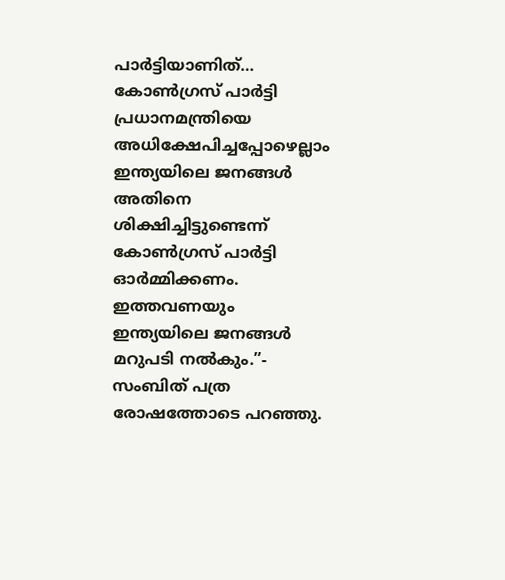പാർട്ടിയാണിത്… കോൺഗ്രസ് പാർട്ടി പ്രധാനമന്ത്രിയെ അധിക്ഷേപിച്ചപ്പോഴെല്ലാം ഇന്ത്യയിലെ ജനങ്ങൾ അതിനെ ശിക്ഷിച്ചിട്ടുണ്ടെന്ന് കോൺഗ്രസ് പാർട്ടി ഓർമ്മിക്കണം. ഇത്തവണയും ഇന്ത്യയിലെ ജനങ്ങൾ മറുപടി നൽകും.”- സംബിത് പത്ര രോഷത്തോടെ പറഞ്ഞു.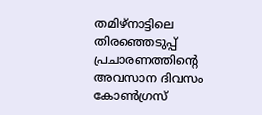തമിഴ്നാട്ടിലെ തിരഞ്ഞെടുപ്പ് പ്രചാരണത്തിന്റെ അവസാന ദിവസം കോൺഗ്രസ്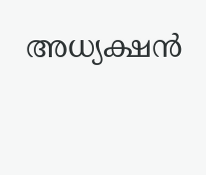അധ്യക്ഷൻ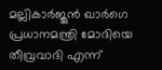മല്ലികാർജുൻ ഖാർഗെ പ്രധാനമന്ത്രി മോദിയെ തീവ്രവാദി എന്ന്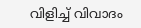വിളിച്ച് വിവാദം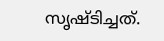സൃഷ്ടിച്ചത്.